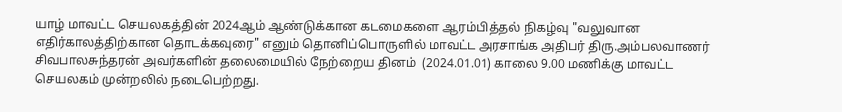யாழ் மாவட்ட செயலகத்தின் 2024ஆம் ஆண்டுக்கான கடமைகளை ஆரம்பித்தல் நிகழ்வு "வலுவான எதிர்காலத்திற்கான தொடக்கவுரை" எனும் தொனிப்பொருளில் மாவட்ட அரசாங்க அதிபர் திரு.அம்பலவாணர் சிவபாலசுந்தரன் அவர்களின் தலைமையில் நேற்றைய தினம்  (2024.01.01) காலை 9.00 மணிக்கு மாவட்ட செயலகம் முன்றலில் நடைபெற்றது.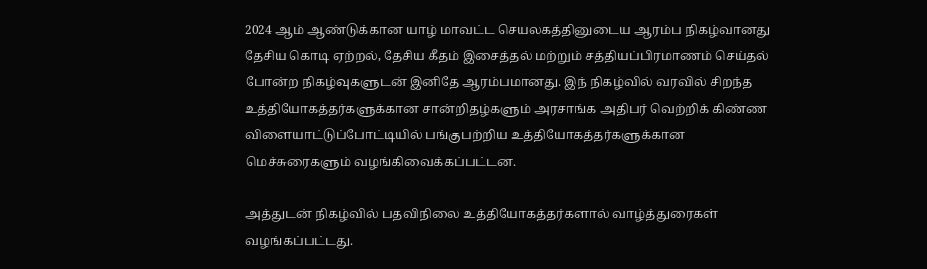2024 ஆம் ஆண்டுக்கான யாழ் மாவட்ட செயலகத்தினுடைய ஆரம்ப நிகழ்வானது தேசிய கொடி ஏற்றல், தேசிய கீதம் இசைத்தல் மற்றும் சத்தியப்பிரமாணம் செய்தல் போன்ற நிகழ்வுகளுடன் இனிதே ஆரம்பமானது. இந் நிகழ்வில் வரவில் சிறந்த உத்தியோகத்தர்களுக்கான சான்றிதழ்களும் அரசாங்க அதிபர் வெற்றிக் கிண்ண விளையாட்டுப்போட்டியில் பங்குபற்றிய உத்தியோகத்தர்களுக்கான மெச்சுரைகளும் வழங்கிவைக்கப்பட்டன.

அத்துடன் நிகழ்வில் பதவிநிலை உத்தியோகத்தர்களால் வாழ்த்துரைகள் வழங்கப்பட்டது.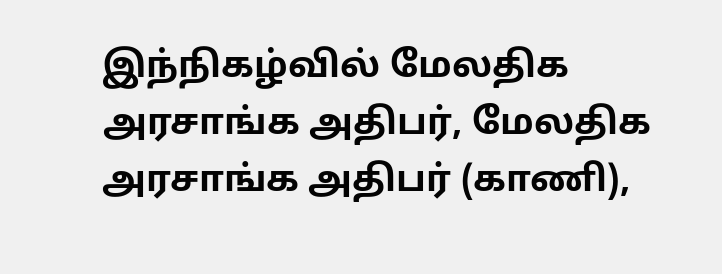இந்நிகழ்வில் மேலதிக அரசாங்க அதிபர், மேலதிக அரசாங்க அதிபர் (காணி),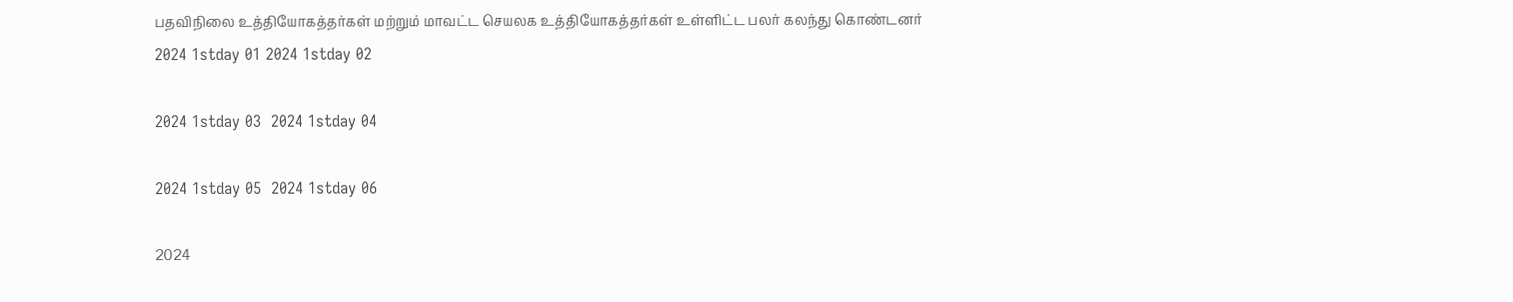பதவிநிலை உத்தியோகத்தர்கள் மற்றும் மாவட்ட செயலக உத்தியோகத்தர்கள் உள்ளிட்ட பலர் கலந்து கொண்டனர்
2024 1stday 01 2024 1stday 02

2024 1stday 03  2024 1stday 04

2024 1stday 05  2024 1stday 06

2024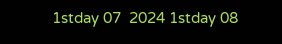1stday 07  2024 1stday 08